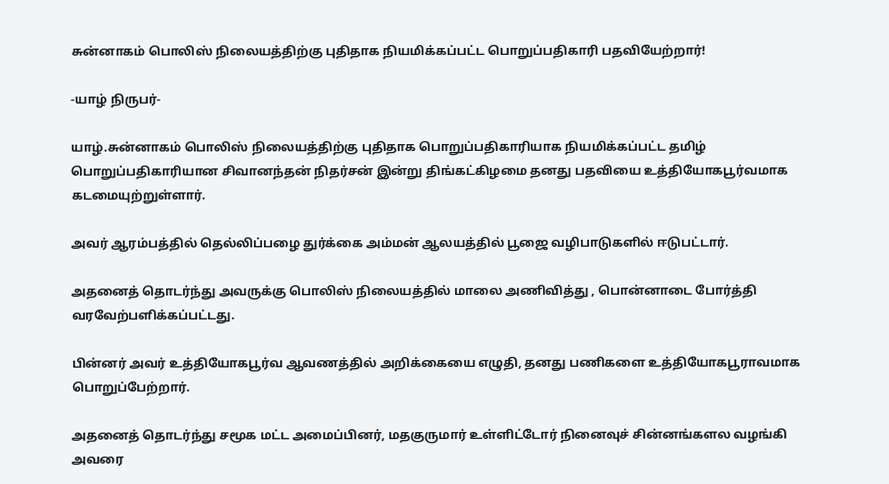சுன்னாகம் பொலிஸ் நிலையத்திற்கு புதிதாக நியமிக்கப்பட்ட பொறுப்பதிகாரி பதவியேற்றார்!

-யாழ் நிருபர்-

யாழ்.சுன்னாகம் பொலிஸ் நிலையத்திற்கு புதிதாக பொறுப்பதிகாரியாக நியமிக்கப்பட்ட தமிழ் பொறுப்பதிகாரியான சிவானந்தன் நிதர்சன் இன்று திங்கட்கிழமை தனது பதவியை உத்தியோகபூர்வமாக கடமையுற்றுள்ளார்.

அவர் ஆரம்பத்தில் தெல்லிப்பழை துர்க்கை அம்மன் ஆலயத்தில் பூஜை வழிபாடுகளில் ஈடுபட்டார்.

அதனைத் தொடர்ந்து அவருக்கு பொலிஸ் நிலையத்தில் மாலை அணிவித்து , பொன்னாடை போர்த்தி வரவேற்பளிக்கப்பட்டது.

பின்னர் அவர் உத்தியோகபூர்வ ஆவணத்தில் அறிக்கையை எழுதி, தனது பணிகளை உத்தியோகபூராவமாக பொறுப்பேற்றார்.

அதனைத் தொடர்ந்து சமூக மட்ட அமைப்பினர், மதகுருமார் உள்ளிட்டோர் நினைவுச் சின்னங்களல வழங்கி அவரை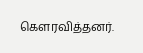கௌரவித்தனர்.